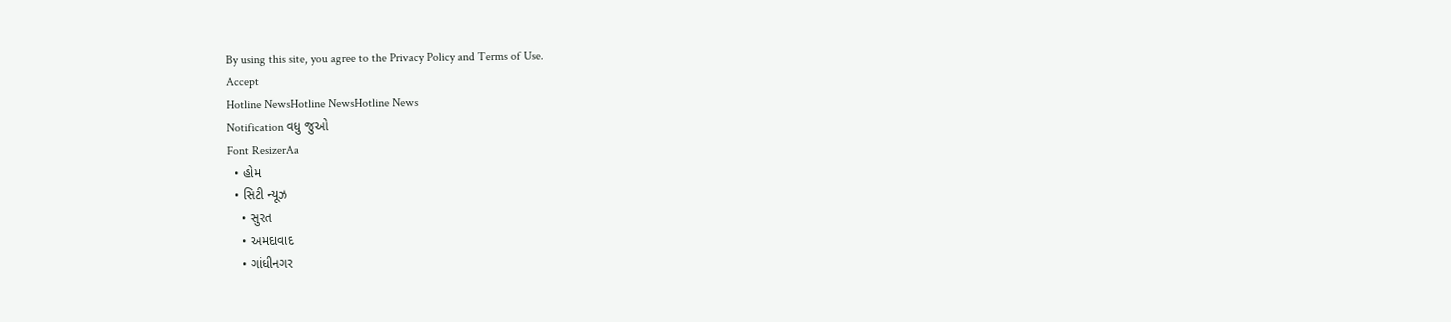By using this site, you agree to the Privacy Policy and Terms of Use.
Accept
Hotline NewsHotline NewsHotline News
Notification વધુ જુઓ
Font ResizerAa
  • હોમ
  • સિટી ન્યૂઝ
    • સુરત
    • અમદાવાદ
    • ગાંધીનગર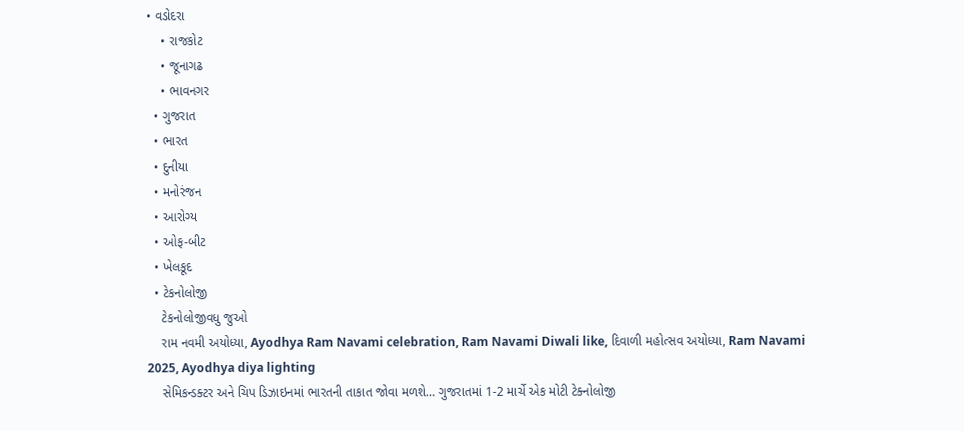• વડોદરા
    • રાજકોટ
    • જૂનાગઢ
    • ભાવનગર
  • ગુજરાત
  • ભારત
  • દુનીયા
  • મનોરંજન
  • આરોગ્ય
  • ઓફ-બીટ
  • ખેલકૂદ
  • ટેકનોલોજી
    ટેકનોલોજીવધુ જુઓ
    રામ નવમી અયોધ્યા, Ayodhya Ram Navami celebration, Ram Navami Diwali like, દિવાળી મહોત્સવ અયોધ્યા, Ram Navami 2025, Ayodhya diya lighting
    સેમિકન્ડક્ટર અને ચિપ ડિઝાઇનમાં ભારતની તાકાત જોવા મળશે… ગુજરાતમાં 1-2 માર્ચે એક મોટી ટેક્નોલોજી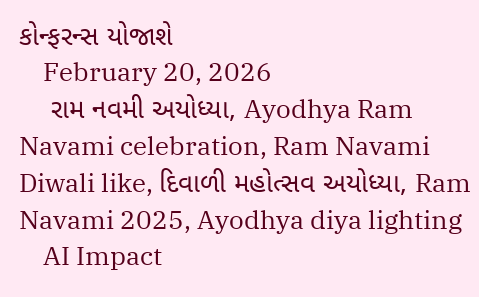કોન્ફરન્સ યોજાશે
    February 20, 2026
    રામ નવમી અયોધ્યા, Ayodhya Ram Navami celebration, Ram Navami Diwali like, દિવાળી મહોત્સવ અયોધ્યા, Ram Navami 2025, Ayodhya diya lighting
    AI Impact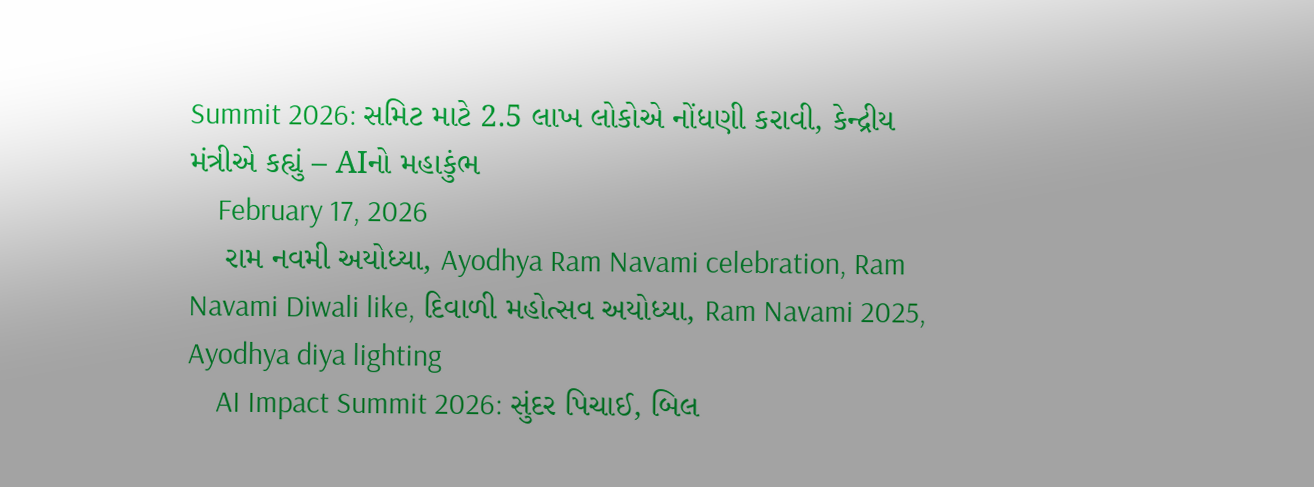Summit 2026: સમિટ માટે 2.5 લાખ લોકોએ નોંધણી કરાવી, કેન્દ્રીય મંત્રીએ કહ્યું – AIનો મહાકુંભ
    February 17, 2026
    રામ નવમી અયોધ્યા, Ayodhya Ram Navami celebration, Ram Navami Diwali like, દિવાળી મહોત્સવ અયોધ્યા, Ram Navami 2025, Ayodhya diya lighting
    AI Impact Summit 2026: સુંદર પિચાઈ, બિલ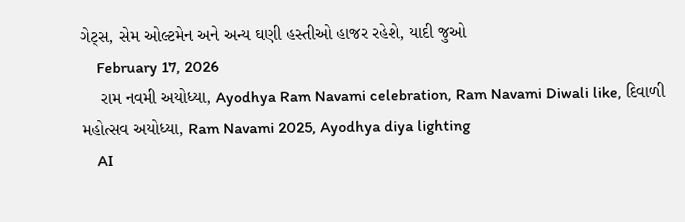ગેટ્સ, સેમ ઓલ્ટમેન અને અન્ય ઘણી હસ્તીઓ હાજર રહેશે, યાદી જુઓ
    February 17, 2026
    રામ નવમી અયોધ્યા, Ayodhya Ram Navami celebration, Ram Navami Diwali like, દિવાળી મહોત્સવ અયોધ્યા, Ram Navami 2025, Ayodhya diya lighting
    AI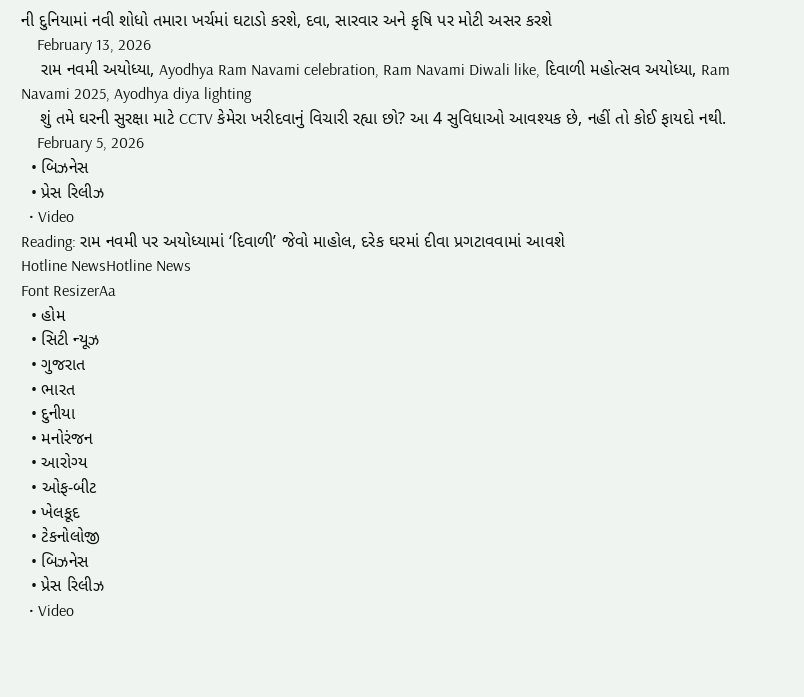ની દુનિયામાં નવી શોધો તમારા ખર્ચમાં ઘટાડો કરશે, દવા, સારવાર અને કૃષિ પર મોટી અસર કરશે
    February 13, 2026
    રામ નવમી અયોધ્યા, Ayodhya Ram Navami celebration, Ram Navami Diwali like, દિવાળી મહોત્સવ અયોધ્યા, Ram Navami 2025, Ayodhya diya lighting
    શું તમે ઘરની સુરક્ષા માટે CCTV કેમેરા ખરીદવાનું વિચારી રહ્યા છો? આ 4 સુવિધાઓ આવશ્યક છે, નહીં તો કોઈ ફાયદો નથી.
    February 5, 2026
  • બિઝનેસ
  • પ્રેસ રિલીઝ
  • Video
Reading: રામ નવમી પર અયોધ્યામાં ‘દિવાળી’ જેવો માહોલ, દરેક ઘરમાં દીવા પ્રગટાવવામાં આવશે
Hotline NewsHotline News
Font ResizerAa
  • હોમ
  • સિટી ન્યૂઝ
  • ગુજરાત
  • ભારત
  • દુનીયા
  • મનોરંજન
  • આરોગ્ય
  • ઓફ-બીટ
  • ખેલકૂદ
  • ટેકનોલોજી
  • બિઝનેસ
  • પ્રેસ રિલીઝ
  • Video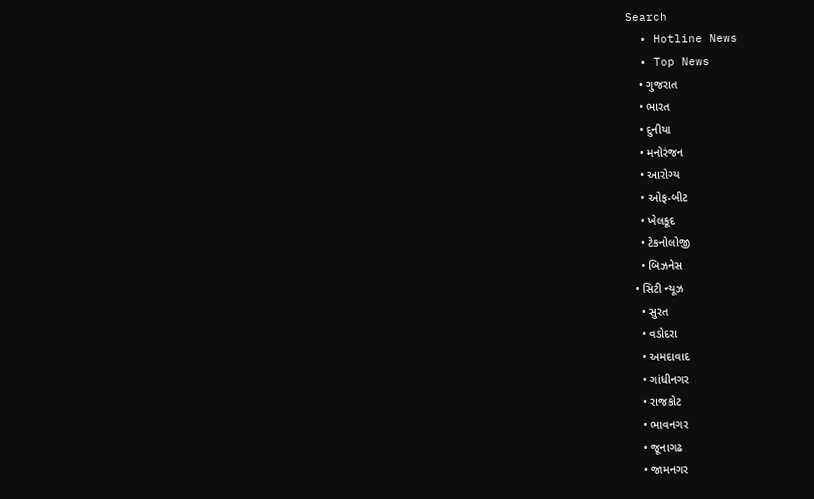Search
  • Hotline News
  • Top News
    • ગુજરાત
    • ભારત
    • દુનીયા
    • મનોરંજન
    • આરોગ્ય
    • ઓફ-બીટ
    • ખેલકૂદ
    • ટેકનોલોજી
    • બિઝનેસ
  • સિટી ન્યૂઝ
    • સુરત
    • વડોદરા
    • અમદાવાદ
    • ગાંધીનગર
    • રાજકોટ
    • ભાવનગર
    • જૂનાગઢ
    • જામનગર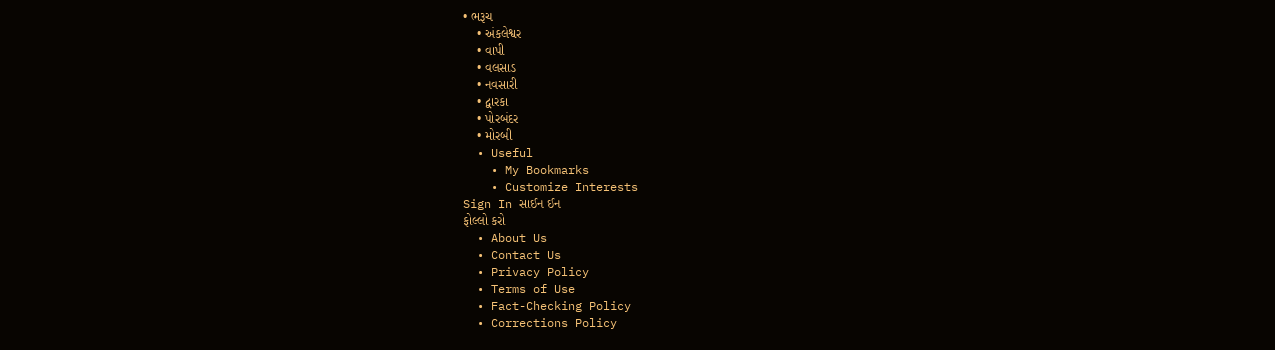• ભરૂચ
    • અંકલેશ્વર
    • વાપી
    • વલસાડ
    • નવસારી
    • દ્વારકા
    • પોરબંદર
    • મોરબી
  • Useful
    • My Bookmarks
    • Customize Interests
Sign In સાઈન ઈન
ફોલ્લો કરો
  • About Us
  • Contact Us
  • Privacy Policy
  • Terms of Use
  • Fact-Checking Policy
  • Corrections Policy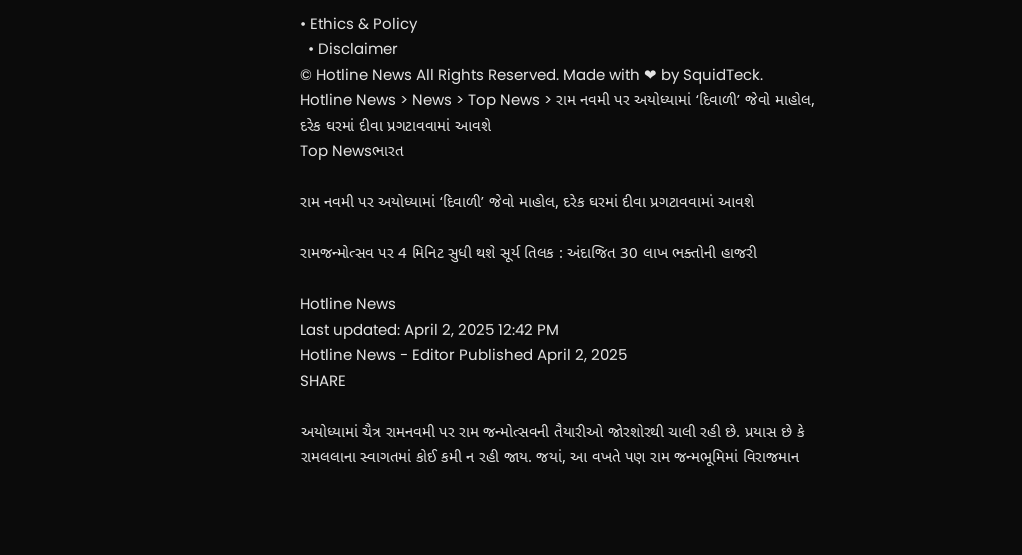• Ethics & Policy
  • Disclaimer
© Hotline News All Rights Reserved. Made with ❤ by SquidTeck.
Hotline News > News > Top News > રામ નવમી પર અયોધ્યામાં ‘દિવાળી’ જેવો માહોલ, દરેક ઘરમાં દીવા પ્રગટાવવામાં આવશે
Top Newsભારત

રામ નવમી પર અયોધ્યામાં ‘દિવાળી’ જેવો માહોલ, દરેક ઘરમાં દીવા પ્રગટાવવામાં આવશે

રામજન્મોત્સવ પર 4 મિનિટ સુધી થશે સૂર્ય તિલક : અંદાજિત 30 લાખ ભક્તોની હાજરી

Hotline News
Last updated: April 2, 2025 12:42 PM
Hotline News - Editor Published April 2, 2025
SHARE

અયોધ્યામાં ચૈત્ર રામનવમી પર રામ જન્મોત્સવની તૈયારીઓ જોરશોરથી ચાલી રહી છે. પ્રયાસ છે કે રામલલાના સ્વાગતમાં કોઈ કમી ન રહી જાય. જયાં, આ વખતે પણ રામ જન્મભૂમિમાં વિરાજમાન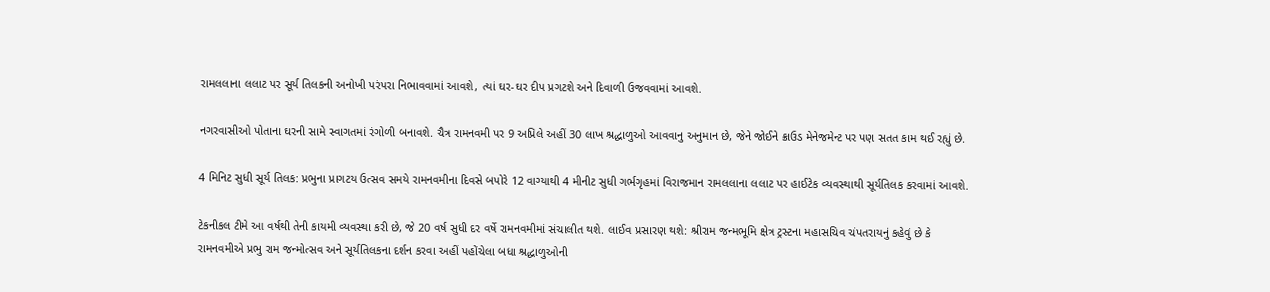રામલલાના લલાટ પર સૂર્ય તિલકની અનોખી પરંપરા નિભાવવામાં આવશે, ત્યાં ઘર-ઘર દીપ પ્રગટશે અને દિવાળી ઉજવવામાં આવશે.

નગરવાસીઓ પોતાના ઘરની સામે સ્વાગતમાં રંગોળી બનાવશે. ચૈત્ર રામનવમી પર 9 અપ્રિલે અહીં 30 લાખ શ્રદ્ધાળુઓ આવવાનુ અનુમાન છે, જેને જોઈને ક્રાઉડ મેનેજમેન્ટ પર પણ સતત કામ થઈ રહ્યું છે.

4 મિનિટ સુધી સૂર્ય તિલક: પ્રભુના પ્રાગટય ઉત્સવ સમયે રામનવમીના દિવસે બપોરે 12 વાગ્યાથી 4 મીનીટ સુધી ગર્ભગૃહમાં વિરાજમાન રામલલાના લલાટ પર હાઈટેક વ્યવસ્થાથી સૂર્યતિલક કરવામાં આવશે.

ટેકનીકલ ટીમે આ વર્ષથી તેની કાયમી વ્યવસ્થા કરી છે, જે 20 વર્ષ સુધી દર વર્ષે રામનવમીમાં સંચાલીત થશે. લાઈવ પ્રસારણ થશે: શ્રીરામ જન્મભૂમિ ક્ષેત્ર ટ્રસ્ટના મહાસચિવ ચંપતરાયનું કહેવું છે કે રામનવમીએ પ્રભુ રામ જન્મોત્સવ અને સૂર્યતિલકના દર્શન કરવા અહીં પહોંચેલા બધા શ્રદ્ધાળુઓની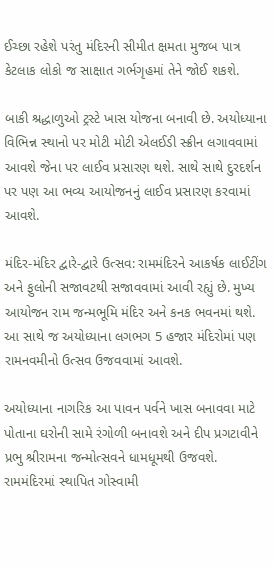ઈચ્છા રહેશે પરંતુ મંદિરની સીમીત ક્ષમતા મુજબ પાત્ર કેટલાક લોકો જ સાક્ષાત ગર્ભગૃહમાં તેને જોઈ શકશે.

બાકી શ્રદ્ધાળુઓ ટ્રસ્ટે ખાસ યોજના બનાવી છે. અયોધ્યાના વિભિન્ન સ્થાનો પર મોટી મોટી એલઈડી સ્ક્રીન લગાવવામાં આવશે જેના પર લાઈવ પ્રસારણ થશે. સાથે સાથે દુરદર્શન પર પણ આ ભવ્ય આયોજનનું લાઈવ પ્રસારણ કરવામાં આવશે.

મંદિર-મંદિર દ્વારે-દ્વારે ઉત્સવ: રામમંદિરને આકર્ષક લાઈટીંગ અને ફુલોની સજાવટથી સજાવવામાં આવી રહ્યું છે. મુખ્ય આયોજન રામ જન્મભૂમિ મંદિર અને કનક ભવનમાં થશે. આ સાથે જ અયોધ્યાના લગભગ 5 હજાર મંદિરોમાં પણ રામનવમીનો ઉત્સવ ઉજવવામાં આવશે.

અયોધ્યાના નાગરિક આ પાવન પર્વને ખાસ બનાવવા માટે પોતાના ઘરોની સામે રંગોળી બનાવશે અને દીપ પ્રગટાવીને પ્રભુ શ્રીરામના જન્મોત્સવને ધામધૂમથી ઉજવશે. રામમંદિરમાં સ્થાપિત ગોસ્વામી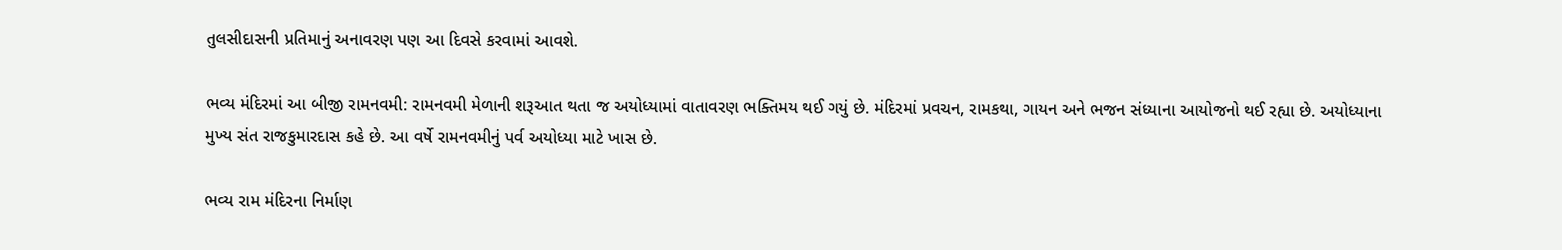તુલસીદાસની પ્રતિમાનું અનાવરણ પણ આ દિવસે કરવામાં આવશે.

ભવ્ય મંદિરમાં આ બીજી રામનવમી: રામનવમી મેળાની શરૂઆત થતા જ અયોધ્યામાં વાતાવરણ ભક્તિમય થઈ ગયું છે. મંદિરમાં પ્રવચન, રામકથા, ગાયન અને ભજન સંધ્યાના આયોજનો થઈ રહ્યા છે. અયોધ્યાના મુખ્ય સંત રાજકુમારદાસ કહે છે. આ વર્ષે રામનવમીનું પર્વ અયોધ્યા માટે ખાસ છે.

ભવ્ય રામ મંદિરના નિર્માણ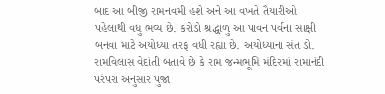બાદ આ બીજી રામનવમી હશે અને આ વખતે તૈયારીઓ પહેલાથી વધુ ભવ્ય છે. કરોડો શ્રદ્ધાળુ આ પાવન પર્વના સાક્ષી બનવા માટે અયોધ્યા તરફ વધી રહ્યા છે. અયોધ્યાના સંત ડો. રામવિલાસ વેદાંતી બતાવે છે કે રામ જન્મભૂમિ મંદિરમાં રામાનંદી પરંપરા અનુસાર પુજા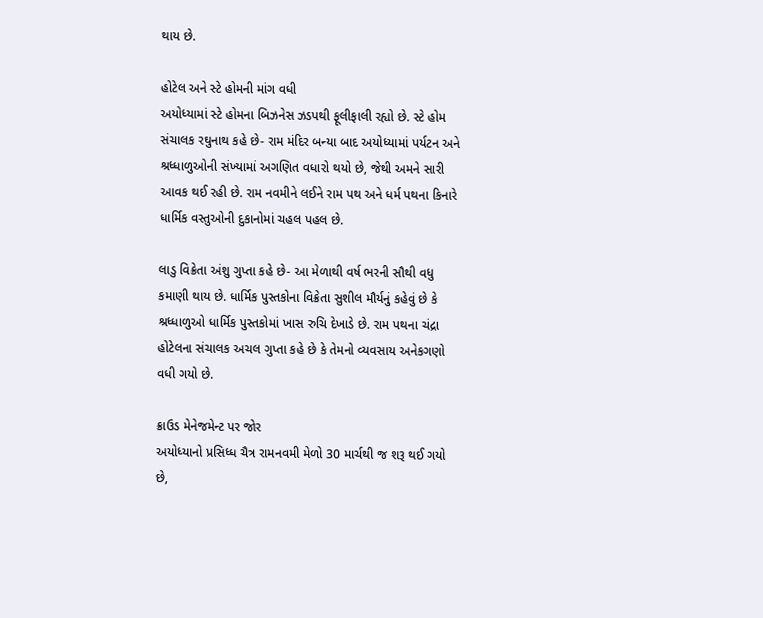થાય છે.

હોટેલ અને સ્ટે હોમની માંગ વધી
અયોધ્યામાં સ્ટે હોમના બિઝનેસ ઝડપથી ફૂલીફાલી રહ્યો છે. સ્ટે હોમ સંચાલક રઘુનાથ કહે છે- રામ મંદિર બન્યા બાદ અયોધ્યામાં પર્યટન અને શ્રધ્ધાળુઓની સંખ્યામાં અગણિત વધારો થયો છે, જેથી અમને સારી આવક થઈ રહી છે. રામ નવમીને લઈને રામ પથ અને ધર્મ પથના કિનારે ધાર્મિક વસ્તુઓની દુકાનોમાં ચહલ પહલ છે.

લાડુ વિક્રેતા અંશુ ગુપ્તા કહે છે- આ મેળાથી વર્ષ ભરની સૌથી વધુ કમાણી થાય છે. ધાર્મિક પુસ્તકોના વિક્રેતા સુશીલ મૌર્યનું કહેવું છે કે શ્રધ્ધાળુઓ ધાર્મિક પુસ્તકોમાં ખાસ રુચિ દેખાડે છે. રામ પથના ચંદ્રા હોટેલના સંચાલક અચલ ગુપ્તા કહે છે કે તેમનો વ્યવસાય અનેકગણો વધી ગયો છે.

ક્રાઉડ મેનેજમેન્ટ પર જોર
અયોધ્યાનો પ્રસિધ્ધ ચૈત્ર રામનવમી મેળો 30 માર્ચથી જ શરૂ થઈ ગયો છે,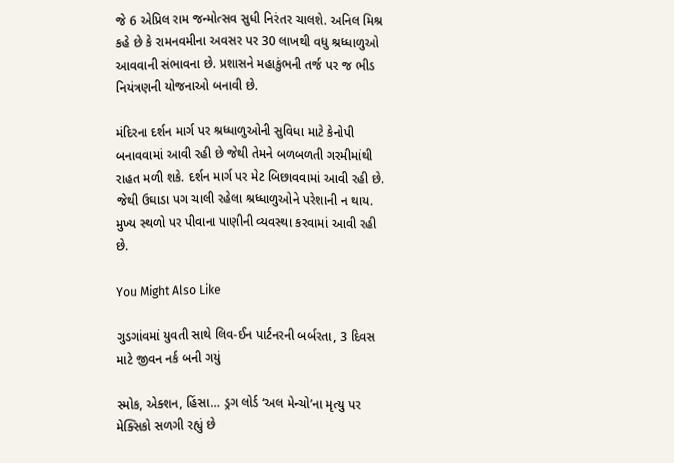જે 6 એપ્રિલ રામ જન્મોત્સવ સુધી નિરંતર ચાલશે. અનિલ મિશ્ર કહે છે કે રામનવમીના અવસર પર 30 લાખથી વધુ શ્રધ્ધાળુઓ આવવાની સંભાવના છે. પ્રશાસને મહાકુંભની તર્જ પર જ ભીડ નિયંત્રણની યોજનાઓ બનાવી છે.

મંદિરના દર્શન માર્ગ પર શ્રધ્ધાળુઓની સુવિધા માટે કેનોપી બનાવવામાં આવી રહી છે જેથી તેમને બળબળતી ગરમીમાંથી રાહત મળી શકે. દર્શન માર્ગ પર મેટ બિછાવવામાં આવી રહી છે. જેથી ઉઘાડા પગ ચાલી રહેલા શ્રધ્ધાળુઓને પરેશાની ન થાય. મુખ્ય સ્થળો પર પીવાના પાણીની વ્યવસ્થા કરવામાં આવી રહી છે.

You Might Also Like

ગુડગાંવમાં યુવતી સાથે લિવ-ઈન પાર્ટનરની બર્બરતા, 3 દિવસ માટે જીવન નર્ક બની ગયું

સ્મોક, એક્શન, હિંસા… ડ્રગ લોર્ડ ‘અલ મેન્ચો’ના મૃત્યુ પર મેક્સિકો સળગી રહ્યું છે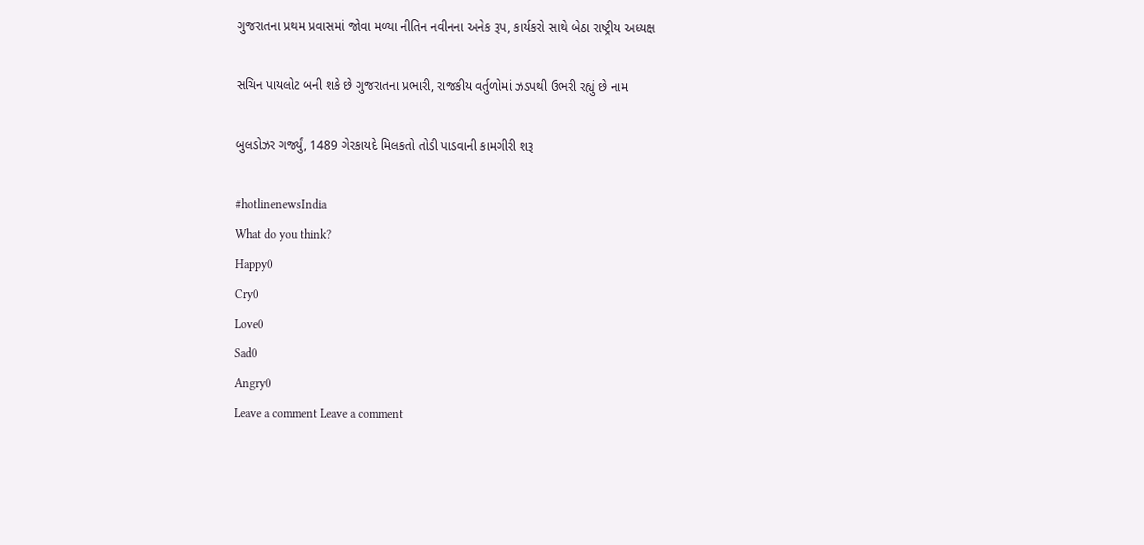ગુજરાતના પ્રથમ પ્રવાસમાં જોવા મળ્યા નીતિન નવીનના અનેક રૂપ, કાર્યકરો સાથે બેઠા રાષ્ટ્રીય અધ્યક્ષ

સચિન પાયલોટ બની શકે છે ગુજરાતના પ્રભારી, રાજકીય વર્તુળોમાં ઝડપથી ઉભરી રહ્યું છે નામ

બુલડોઝર ગર્જ્યું, 1489 ગેરકાયદે મિલકતો તોડી પાડવાની કામગીરી શરૂ

#hotlinenewsIndia
What do you think?
Happy0
Cry0
Love0
Sad0
Angry0
Leave a comment Leave a comment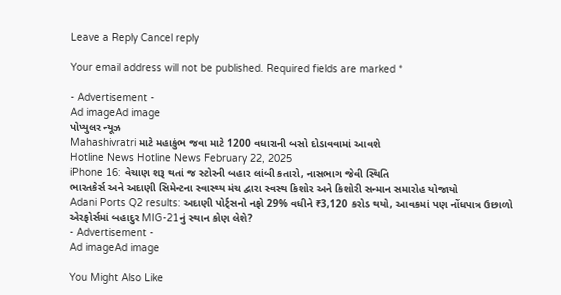Leave a Reply Cancel reply

Your email address will not be published. Required fields are marked *

- Advertisement -
Ad imageAd image
પોપ્યુલર ન્યૂઝ
Mahashivratri માટે મહાકુંભ જવા માટે 1200 વધારાની બસો દોડાવવામાં આવશે
Hotline News Hotline News February 22, 2025
iPhone 16: વેચાણ શરૂ થતાં જ સ્ટોરની બહાર લાંબી કતારો, નાસભાગ જેવી સ્થિતિ
ભારતકેર્સ અને અદાણી સિમેન્ટના સ્વાસ્થ્ય મંચ દ્વારા સ્વસ્થ કિશોર અને કિશોરી સન્માન સમારોહ યોજાયો
Adani Ports Q2 results: અદાણી પોર્ટ્સનો નફો 29% વધીને ₹3,120 કરોડ થયો, આવકમાં પણ નોંધપાત્ર ઉછાળો
એરફોર્સમાં બહાદુર MIG-21નું સ્થાન કોણ લેશે?
- Advertisement -
Ad imageAd image

You Might Also Like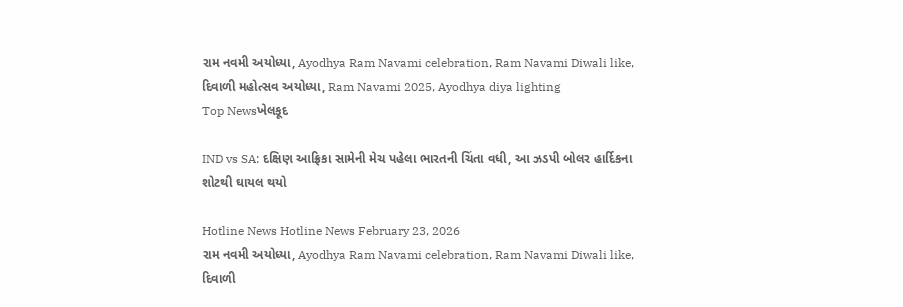રામ નવમી અયોધ્યા, Ayodhya Ram Navami celebration, Ram Navami Diwali like, દિવાળી મહોત્સવ અયોધ્યા, Ram Navami 2025, Ayodhya diya lighting
Top Newsખેલકૂદ

IND vs SA: દક્ષિણ આફ્રિકા સામેની મેચ પહેલા ભારતની ચિંતા વધી, આ ઝડપી બોલર હાર્દિકના શોટથી ઘાયલ થયો

Hotline News Hotline News February 23, 2026
રામ નવમી અયોધ્યા, Ayodhya Ram Navami celebration, Ram Navami Diwali like, દિવાળી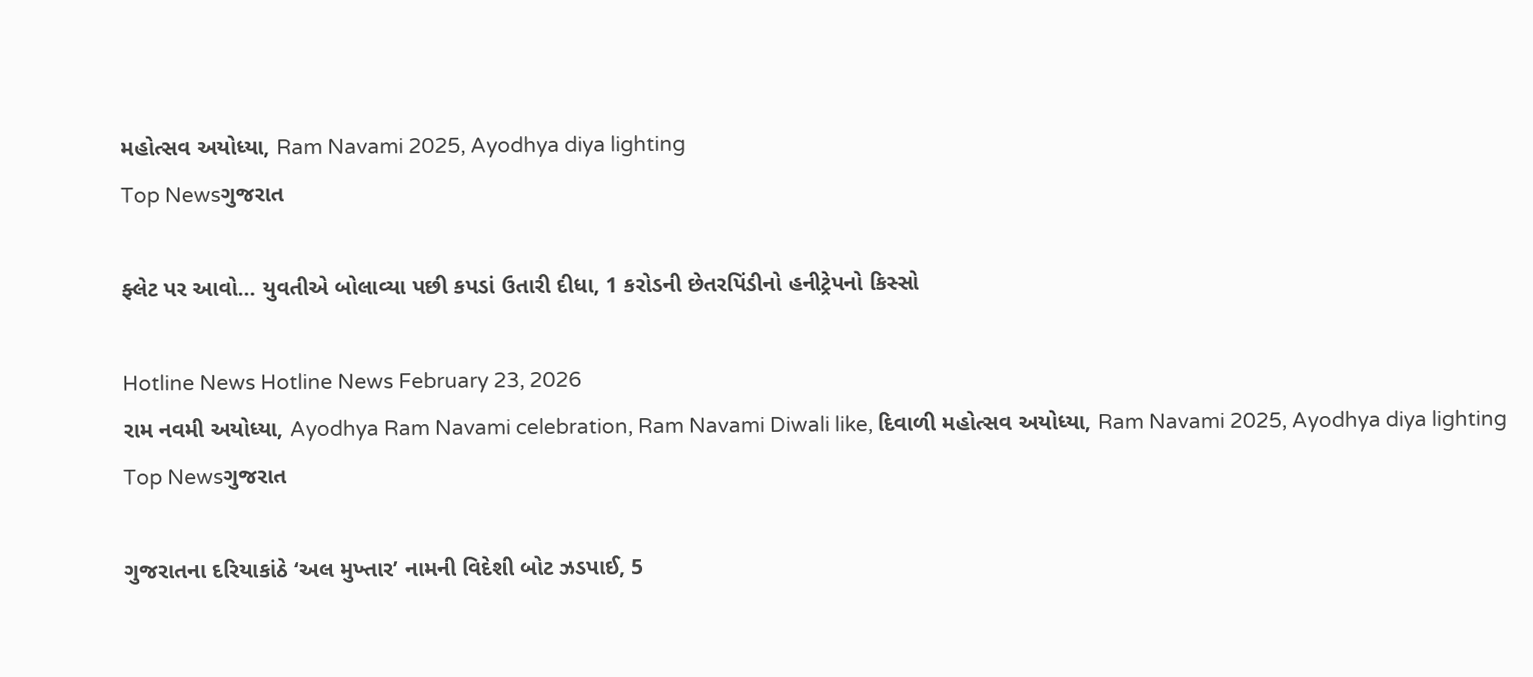મહોત્સવ અયોધ્યા, Ram Navami 2025, Ayodhya diya lighting
Top Newsગુજરાત

ફ્લેટ પર આવો… યુવતીએ બોલાવ્યા પછી કપડાં ઉતારી દીધા, 1 કરોડની છેતરપિંડીનો હનીટ્રેપનો કિસ્સો

Hotline News Hotline News February 23, 2026
રામ નવમી અયોધ્યા, Ayodhya Ram Navami celebration, Ram Navami Diwali like, દિવાળી મહોત્સવ અયોધ્યા, Ram Navami 2025, Ayodhya diya lighting
Top Newsગુજરાત

ગુજરાતના દરિયાકાંઠે ‘અલ મુખ્તાર’ નામની વિદેશી બોટ ઝડપાઈ, 5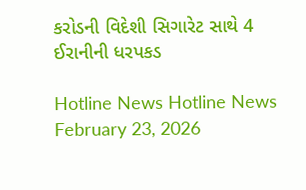કરોડની વિદેશી સિગારેટ સાથે 4 ઈરાનીની ધરપકડ

Hotline News Hotline News February 23, 2026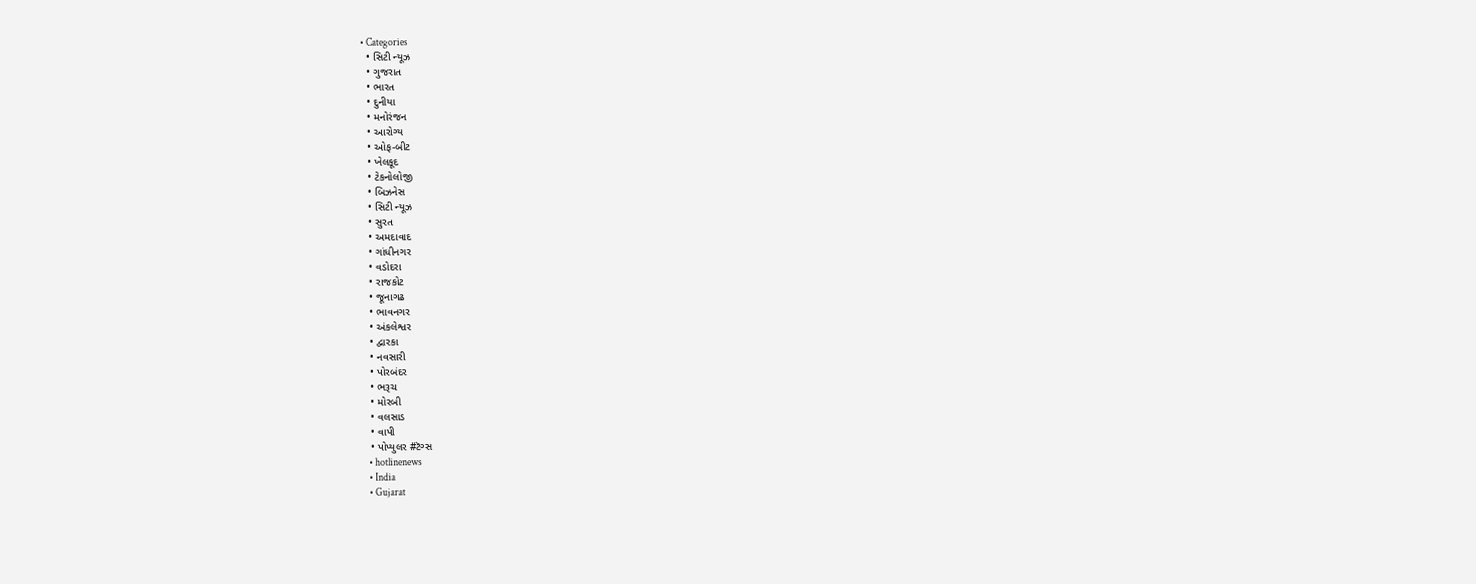• Categories
  • સિટી ન્યૂઝ
  • ગુજરાત
  • ભારત
  • દુનીયા
  • મનોરંજન
  • આરોગ્ય
  • ઓફ-બીટ
  • ખેલકૂદ
  • ટેકનોલોજી
  • બિઝનેસ
  • સિટી ન્યૂઝ
  • સુરત
  • અમદાવાદ
  • ગાંધીનગર
  • વડોદરા
  • રાજકોટ
  • જૂનાગઢ
  • ભાવનગર
  • અંકલેશ્વર
  • દ્વારકા
  • નવસારી
  • પોરબંદર
  • ભરૂચ
  • મોરબી
  • વલસાડ
  • વાપી
  • પોપ્યુલર #ટૅગ્સ
  • hotlinenews
  • India
  • Gujarat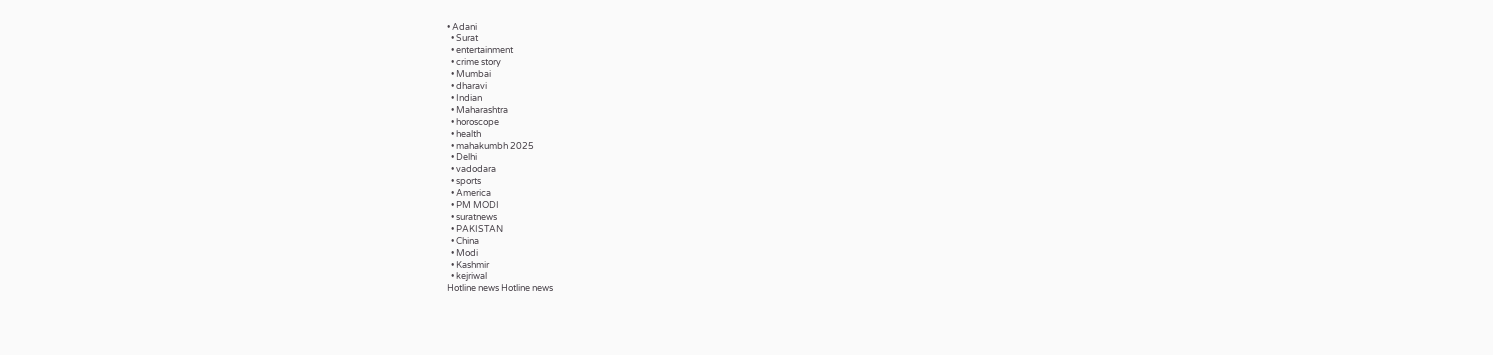• Adani
  • Surat
  • entertainment
  • crime story
  • Mumbai
  • dharavi
  • Indian
  • Maharashtra
  • horoscope
  • health
  • mahakumbh 2025
  • Delhi
  • vadodara
  • sports
  • America
  • PM MODI
  • suratnews
  • PAKISTAN
  • China
  • Modi
  • Kashmir
  • kejriwal
Hotline news Hotline news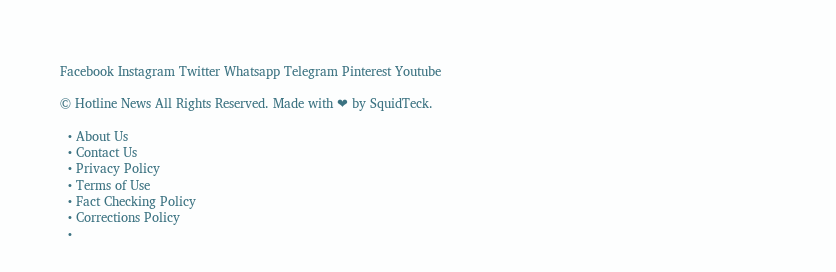Facebook Instagram Twitter Whatsapp Telegram Pinterest Youtube

© Hotline News All Rights Reserved. Made with ❤ by SquidTeck.

  • About Us
  • Contact Us
  • Privacy Policy
  • Terms of Use
  • Fact Checking Policy
  • Corrections Policy
  •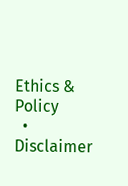Ethics & Policy
  • Disclaimer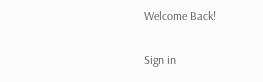Welcome Back!

Sign in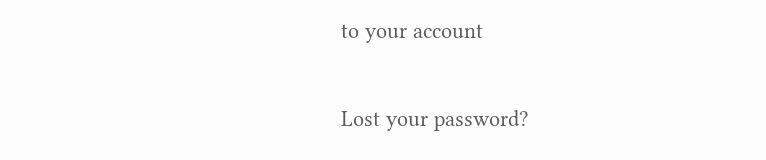to your account

Lost your password?